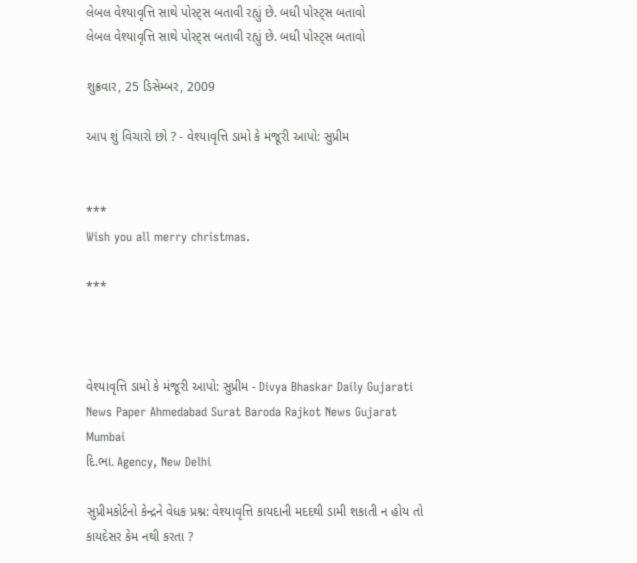લેબલ વેશ્યાવૃત્તિ સાથે પોસ્ટ્સ બતાવી રહ્યું છે. બધી પોસ્ટ્સ બતાવો
લેબલ વેશ્યાવૃત્તિ સાથે પોસ્ટ્સ બતાવી રહ્યું છે. બધી પોસ્ટ્સ બતાવો

શુક્રવાર, 25 ડિસેમ્બર, 2009

આપ શું વિચારો છો ? - વેશ્યાવૃત્તિ ડામો કે મંજૂરી આપો: સુપ્રીમ


***
Wish you all merry christmas.

***



વેશ્યાવૃત્તિ ડામો કે મંજૂરી આપો: સુપ્રીમ - Divya Bhaskar Daily Gujarati News Paper Ahmedabad Surat Baroda Rajkot News Gujarat Mumbai
દિ.ભા. Agency, New Delhi

સુપ્રીમકોર્ટનો કેન્દ્રને વેધક પ્રશ્ન: વેશ્યાવૃત્તિ કાયદાની મદદથી ડામી શકાતી ન હોય તો કાયદેસર કેમ નથી કરતા ?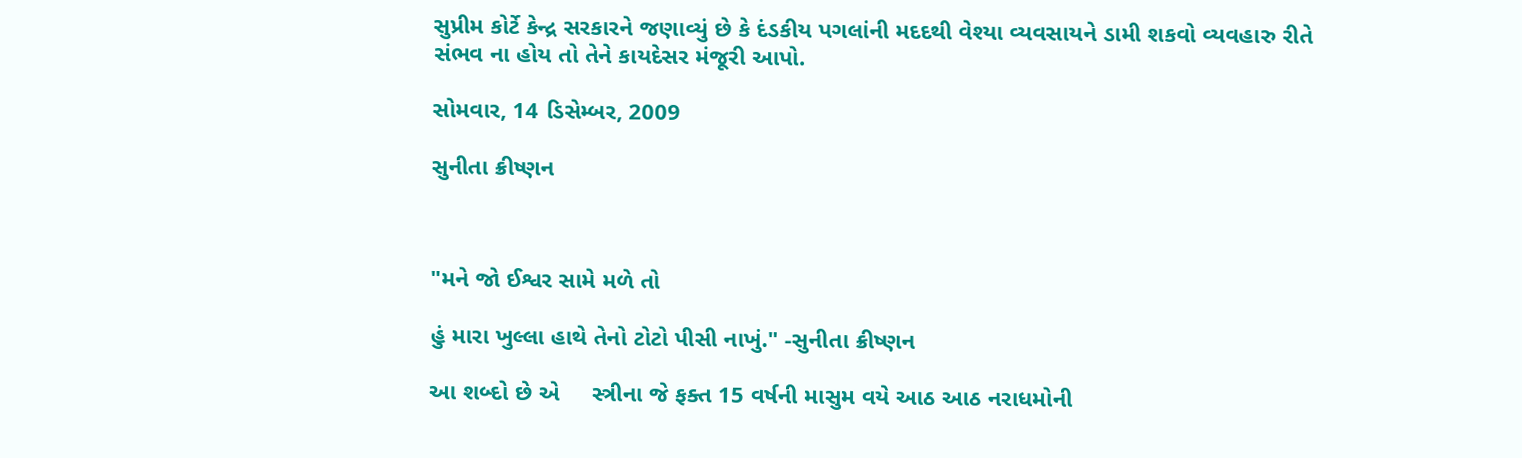સુપ્રીમ કોર્ટે કેન્દ્ર સરકારને જણાવ્યું છે કે દંડકીય પગલાંની મદદથી વેશ્યા વ્યવસાયને ડામી શકવો વ્યવહારુ રીતે સંભવ ના હોય તો તેને કાયદેસર મંજૂરી આપો.

સોમવાર, 14 ડિસેમ્બર, 2009

સુનીતા ક્રીષ્ણન



"મને જો ઈશ્વર સામે મળે તો

હું મારા ખુલ્લા હાથે તેનો ટોટો પીસી નાખું." -સુનીતા ક્રીષ્ણન

આ શબ્દો છે એ     સ્ત્રીના જે ફક્ત 15 વર્ષની માસુમ વયે આઠ આઠ નરાધમોની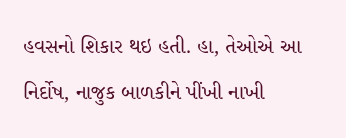હવસનો શિકાર થઇ હતી. હા, તેઓએ આ નિર્દોષ, નાજુક બાળકીને પીંખી નાખી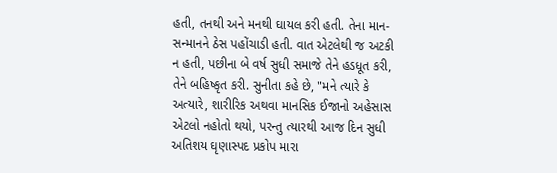હતી, તનથી અને મનથી ઘાયલ કરી હતી. તેના માન-સન્માનને ઠેસ પહોંચાડી હતી. વાત એટલેથી જ અટકી ન હતી, પછીના બે વર્ષ સુધી સમાજે તેને હડધૂત કરી, તેને બહિષ્કૃત કરી. સુનીતા કહે છે, "મને ત્યારે કે અત્યારે, શારીરિક અથવા માનસિક ઈજાનો અહેસાસ એટલો નહોતો થયો, પરન્તુ ત્યારથી આજ દિન સુધી અતિશય ઘૃણાસ્પદ પ્રકોપ મારા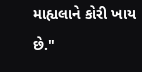માહ્યલાને કોરી ખાય  છે."